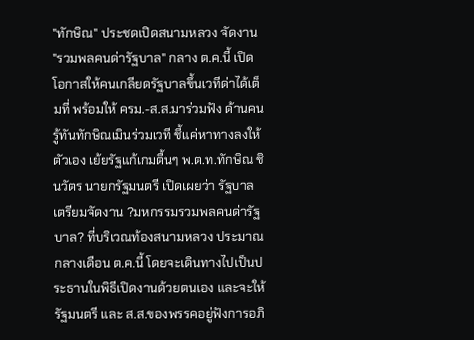"ทักษิณ" ประชดเปิดสนามหลวง จัดงาน "รวมพลคนด่ารัฐบาล" กลาง ต.ค.นี้ เปิดโอกาสให้คนเกลียดรัฐบาลขึ้นเวทีด่าได้เต็มที่ พร้อมให้ ครม.-ส.ส.มาร่วมฟัง ด้านคนรู้ทันทักษิณเมินร่วมเวที ชี้แค่หาทางลงให้ตัวเอง เย้ยรัฐแก้เกมตื้นๆ พ.ต.ท.ทักษิณ ชินวัตร นายกรัฐมนตรี เปิดเผยว่า รัฐบาลเตรียมจัดงาน ?มหกรรมรวมพลคนด่ารัฐบาล? ที่บริเวณท้องสนามหลวง ประมาณกลางเดือน ต.ค.นี้ โดยจะเดินทางไปเป็นประธานในพิธีเปิดงานด้วยตนเอง และจะให้รัฐมนตรี และ ส.ส.ของพรรคอยู่ฟังการอภิ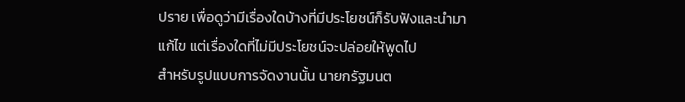ปราย เพื่อดูว่ามีเรื่องใดบ้างที่มีประโยชน์ก็รับฟังและนำมาแก้ไข แต่เรื่องใดที่ไม่มีประโยชน์จะปล่อยให้พูดไป
สำหรับรูปแบบการจัดงานนั้น นายกรัฐมนต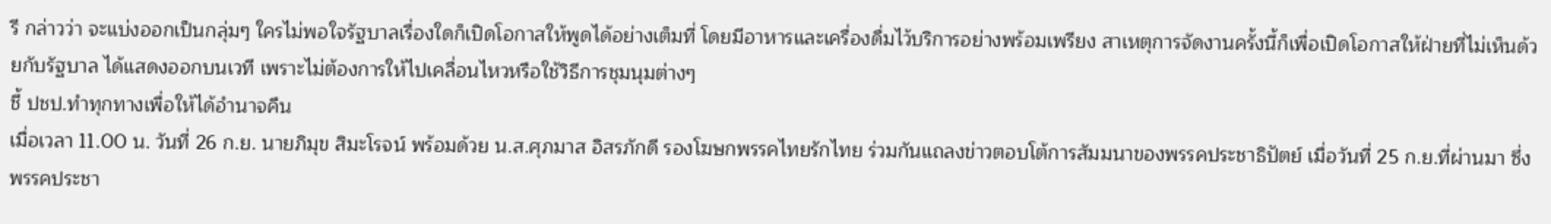รี กล่าวว่า จะแบ่งออกเป็นกลุ่มๆ ใครไม่พอใจรัฐบาลเรื่องใดก็เปิดโอกาสให้พูดได้อย่างเต็มที่ โดยมีอาหารและเครื่องดื่มไว้บริการอย่างพร้อมเพรียง สาเหตุการจัดงานครั้งนี้ก็เพื่อเปิดโอกาสให้ฝ่ายที่ไม่เห็นด้วยกับรัฐบาล ได้แสดงออกบนเวที เพราะไม่ต้องการให้ไปเคลื่อนไหวหรือใช้วิธีการชุมนุมต่างๆ
ชี้ ปชป.ทำทุกทางเพื่อให้ได้อำนาจคืน
เมื่อเวลา 11.00 น. วันที่ 26 ก.ย. นายภิมุข สิมะโรจน์ พร้อมด้วย น.ส.ศุภมาส อิสรภักดี รองโฆษกพรรคไทยรักไทย ร่วมกันแถลงข่าวตอบโต้การสัมมนาของพรรคประชาธิปัตย์ เมื่อวันที่ 25 ก.ย.ที่ผ่านมา ซึ่งพรรคประชา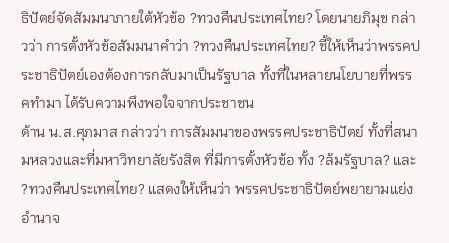ธิปัตย์จัดสัมมนาภายใต้หัวข้อ ?ทวงคืนประเทศไทย? โดยนายภิมุข กล่าวว่า การตั้งหัวข้อสัมมนาคำว่า ?ทวงคืนประเทศไทย? ชี้ให้เห็นว่าพรรคประชาธิปัตย์เองต้องการกลับมาเป็นรัฐบาล ทั้งที่ในหลายนโยบายที่พรรคทำมา ได้รับความพึงพอใจจากประชาชน
ด้าน น.ส.ศุภมาส กล่าวว่า การสัมมนาของพรรคประชาธิปัตย์ ทั้งที่สนามหลวงและที่มหาวิทยาลัยรังสิต ที่มีการตั้งหัวข้อ ทั้ง ?ล้มรัฐบาล? และ ?ทวงคืนประเทศไทย? แสดงให้เห็นว่า พรรคประชาธิปัตย์พยายามแย่งอำนาจ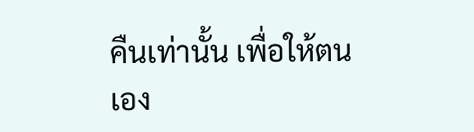คืนเท่านั้น เพื่อให้ตนเอง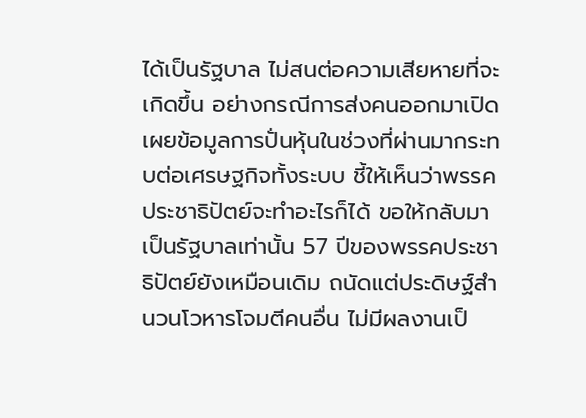ได้เป็นรัฐบาล ไม่สนต่อความเสียหายที่จะเกิดขึ้น อย่างกรณีการส่งคนออกมาเปิดเผยข้อมูลการปั่นหุ้นในช่วงที่ผ่านมากระทบต่อเศรษฐกิจทั้งระบบ ชี้ให้เห็นว่าพรรคประชาธิปัตย์จะทำอะไรก็ได้ ขอให้กลับมาเป็นรัฐบาลเท่านั้น 57 ปีของพรรคประชาธิปัตย์ยังเหมือนเดิม ถนัดแต่ประดิษฐ์สำนวนโวหารโจมตีคนอื่น ไม่มีผลงานเป็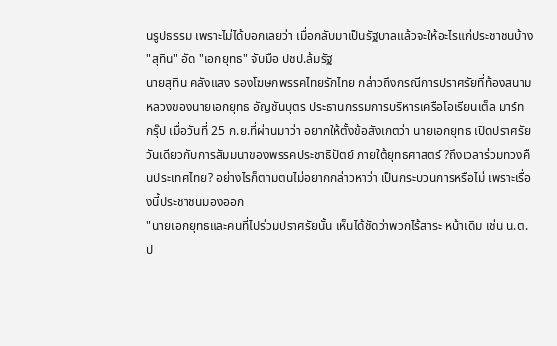นรูปธรรม เพราะไม่ได้บอกเลยว่า เมื่อกลับมาเป็นรัฐบาลแล้วจะให้อะไรแก่ประชาชนบ้าง
"สุทิน" อัด "เอกยุทธ" จับมือ ปชป.ล้มรัฐ
นายสุทิน คลังแสง รองโฆษกพรรคไทยรักไทย กล่าวถึงกรณีการปราศรัยที่ท้องสนามหลวงของนายเอกยุทธ อัญชันบุตร ประธานกรรมการบริหารเครือโอเรียนเต็ล มาร์ท กรุ๊ป เมื่อวันที่ 25 ก.ย.ที่ผ่านมาว่า อยากให้ตั้งข้อสังเกตว่า นายเอกยุทธ เปิดปราศรัยวันเดียวกับการสัมมนาของพรรคประชาธิปัตย์ ภายใต้ยุทธศาสตร์ ?ถึงเวลาร่วมทวงคืนประเทศไทย? อย่างไรก็ตามตนไม่อยากกล่าวหาว่า เป็นกระบวนการหรือไม่ เพราะเรื่องนี้ประชาชนมองออก
"นายเอกยุทธและคนที่ไปร่วมปราศรัยนั้น เห็นได้ชัดว่าพวกไร้สาระ หน้าเดิม เช่น น.ต.ป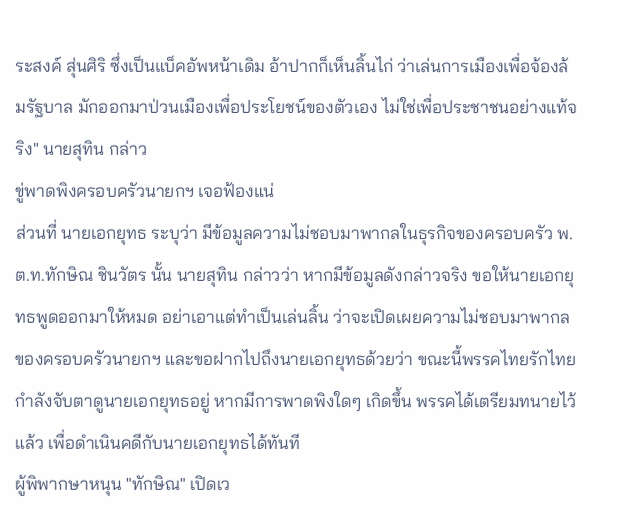ระสงค์ สุ่นศิริ ซึ่งเป็นแบ็คอัพหน้าเดิม อ้าปากก็เห็นลิ้นไก่ ว่าเล่นการเมืองเพื่อจ้องล้มรัฐบาล มักออกมาป่วนเมืองเพื่อประโยชน์ของตัวเอง ไม่ใช่เพื่อประชาชนอย่างแท้จริง" นายสุทิน กล่าว
ขู่พาดพิงครอบครัวนายกฯ เจอฟ้องแน่
ส่วนที่ นายเอกยุทธ ระบุว่า มีข้อมูลความไม่ชอบมาพากลในธุรกิจของครอบครัว พ.ต.ท.ทักษิณ ชินวัตร นั้น นายสุทิน กล่าวว่า หากมีข้อมูลดังกล่าวจริง ขอให้นายเอกยุทธพูดออกมาให้หมด อย่าเอาแต่ทำเป็นเล่นลิ้น ว่าจะเปิดเผยความไม่ชอบมาพากลของครอบครัวนายกฯ และขอฝากไปถึงนายเอกยุทธด้วยว่า ขณะนี้พรรคไทยรักไทยกำลังจับตาดูนายเอกยุทธอยู่ หากมีการพาดพิงใดๆ เกิดขึ้น พรรคได้เตรียมทนายไว้แล้ว เพื่อดำเนินคดีกับนายเอกยุทธได้ทันที
ผู้พิพากษาหนุน "ทักษิณ" เปิดเว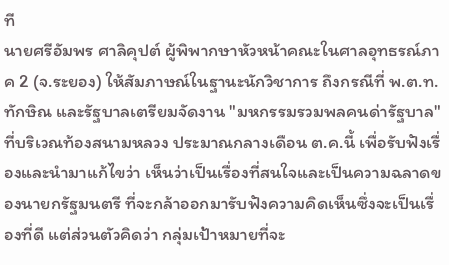ที
นายศรีอัมพร ศาลิคุปต์ ผู้พิพากษาหัวหน้าคณะในศาลอุทธรณ์ภาค 2 (จ.ระยอง) ให้สัมภาษณ์ในฐานะนักวิชาการ ถึงกรณีที่ พ.ต.ท.ทักษิณ และรัฐบาลเตรียมจัดงาน "มหกรรมรวมพลคนด่ารัฐบาล" ที่บริเวณท้องสนามหลวง ประมาณกลางเดือน ต.ค.นี้ เพื่อรับฟังเรื่องและนำมาแก้ไขว่า เห็นว่าเป็นเรื่องที่สนใจและเป็นความฉลาดของนายกรัฐมนตรี ที่จะกล้าออกมารับฟังความคิดเห็นซึ่งจะเป็นเรื่องที่ดี แต่ส่วนตัวคิดว่า กลุ่มเป้าหมายที่จะ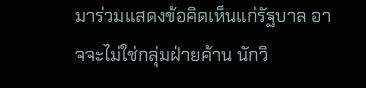มาร่วมแสดงข้อคิดเห็นแก่รัฐบาล อาจจะไม่ใช่กลุ่มฝ่ายค้าน นักวิ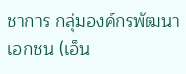ชาการ กลุ่มองค์กรพัฒนาเอกชน (เอ็น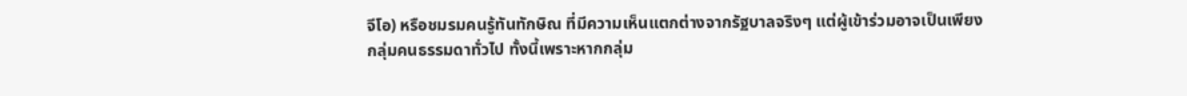จีโอ) หรือชมรมคนรู้ทันทักษิณ ที่มีความเห็นแตกต่างจากรัฐบาลจริงๆ แต่ผู้เข้าร่วมอาจเป็นเพียงกลุ่มคนธรรมดาทั่วไป ทั้งนี้เพราะหากกลุ่ม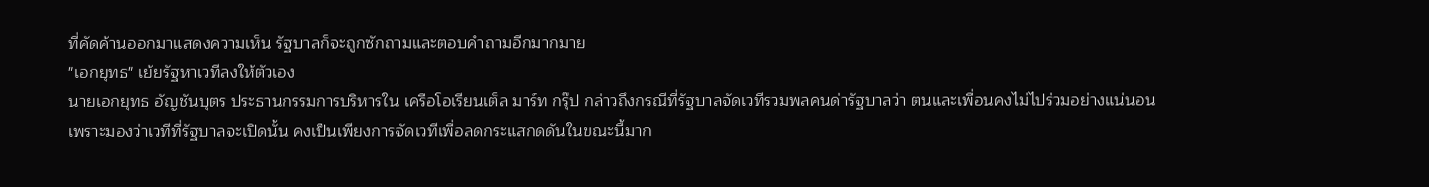ที่คัดค้านออกมาแสดงความเห็น รัฐบาลก็จะถูกซักถามและตอบคำถามอีกมากมาย
"เอกยุทธ" เย้ยรัฐหาเวทีลงให้ตัวเอง
นายเอกยุทธ อัญชันบุตร ประธานกรรมการบริหารใน เครือโอเรียนเต็ล มาร์ท กรุ๊ป กล่าวถึงกรณีที่รัฐบาลจัดเวทีรวมพลคนด่ารัฐบาลว่า ตนและเพื่อนคงไม่ไปร่วมอย่างแน่นอน เพราะมองว่าเวทีที่รัฐบาลจะเปิดนั้น คงเป็นเพียงการจัดเวทีเพื่อลดกระแสกดดันในขณะนี้มาก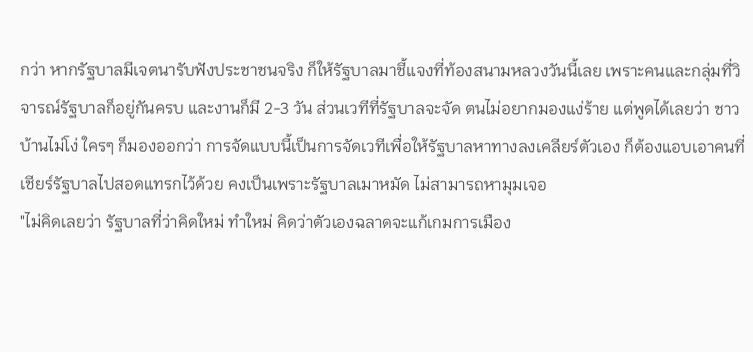กว่า หากรัฐบาลมีเจตนารับฟังประชาชนจริง ก็ให้รัฐบาลมาชี้แจงที่ท้องสนามหลวงวันนี้เลย เพราะคนและกลุ่มที่วิจารณ์รัฐบาลก็อยู่กันครบ และงานก็มี 2-3 วัน ส่วนเวทีที่รัฐบาลจะจัด ตนไม่อยากมองแง่ร้าย แต่พูดได้เลยว่า ชาวบ้านไม่โง่ ใครๆ ก็มองออกว่า การจัดแบบนี้เป็นการจัดเวทีเพื่อให้รัฐบาลหาทางลงเคลียร์ตัวเอง ก็ต้องแอบเอาคนที่เชียร์รัฐบาลไปสอดแทรกไว้ด้วย คงเป็นเพราะรัฐบาลเมาหมัด ไม่สามารถหามุมเจอ
"ไม่คิดเลยว่า รัฐบาลที่ว่าคิดใหม่ ทำใหม่ คิดว่าตัวเองฉลาดจะแก้เกมการเมือง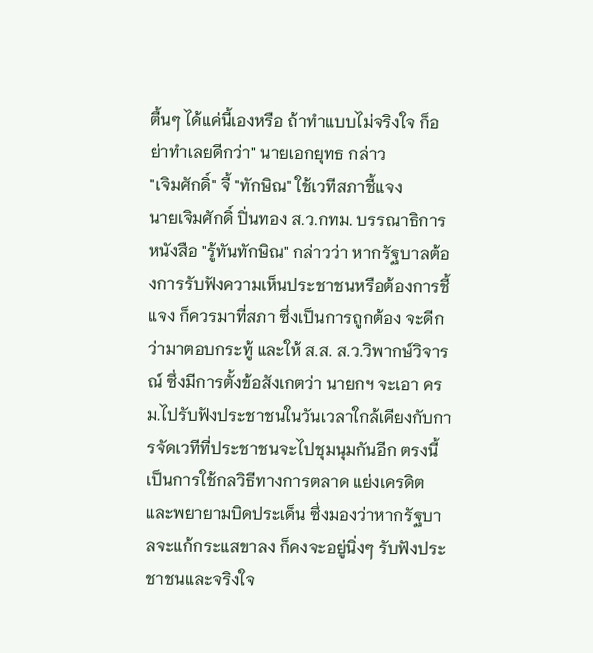ตื้นๆ ได้แค่นี้เองหรือ ถ้าทำแบบไม่จริงใจ ก็อย่าทำเลยดีกว่า" นายเอกยุทธ กล่าว
"เจิมศักดิ์" จี้ "ทักษิณ" ใช้เวทีสภาชี้แจง
นายเจิมศักดิ์ ปิ่นทอง ส.ว.กทม. บรรณาธิการหนังสือ "รู้ทันทักษิณ" กล่าวว่า หากรัฐบาลต้องการรับฟังความเห็นประชาชนหรือต้องการชี้แจง ก็ควรมาที่สภา ซึ่งเป็นการถูกต้อง จะดีกว่ามาตอบกระทู้ และให้ ส.ส. ส.ว.วิพากษ์วิจารณ์ ซึ่งมีการตั้งข้อสังเกตว่า นายกฯ จะเอา ครม.ไปรับฟังประชาชนในวันเวลาใกล้เคียงกับการจัดเวทีที่ประชาชนจะไปชุมนุมกันอีก ตรงนี้เป็นการใช้กลวิธีทางการตลาด แย่งเครดิต และพยายามบิดประเด็น ซึ่งมองว่าหากรัฐบาลจะแก้กระแสขาลง ก็คงจะอยู่นิ่งๆ รับฟังประชาชนและจริงใจ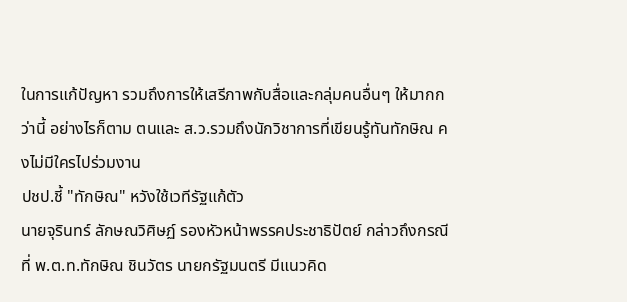ในการแก้ปัญหา รวมถึงการให้เสรีภาพกับสื่อและกลุ่มคนอื่นๆ ให้มากกว่านี้ อย่างไรก็ตาม ตนและ ส.ว.รวมถึงนักวิชาการที่เขียนรู้ทันทักษิณ คงไม่มีใครไปร่วมงาน
ปชป.ชี้ "ทักษิณ" หวังใช้เวทีรัฐแก้ตัว
นายจุรินทร์ ลักษณวิศิษฏ์ รองหัวหน้าพรรคประชาธิปัตย์ กล่าวถึงกรณีที่ พ.ต.ท.ทักษิณ ชินวัตร นายกรัฐมนตรี มีแนวคิด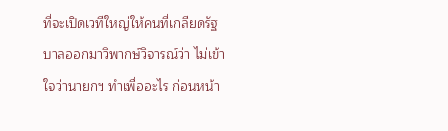ที่จะเปิดเวทีใหญ่ให้คนที่เกลียดรัฐบาลออกมาวิพากษ์วิจารณ์ว่า ไม่เข้าใจว่านายกฯ ทำเพื่ออะไร ก่อนหน้า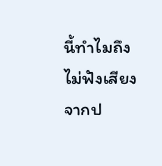นี้ทำไมถึงไม่ฟังเสียงจากป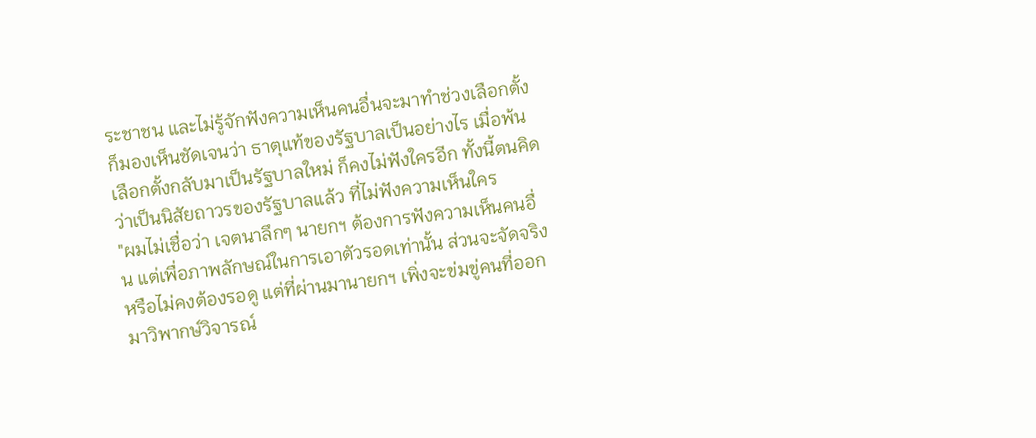ระชาชน และไม่รู้จักฟังความเห็นคนอื่นจะมาทำช่วงเลือกตั้งก็มองเห็นชัดเจนว่า ธาตุแท้ของรัฐบาลเป็นอย่างไร เมื่อพ้นเลือกตั้งกลับมาเป็นรัฐบาลใหม่ ก็คงไม่ฟังใครอีก ทั้งนี้ตนคิดว่าเป็นนิสัยถาวรของรัฐบาลแล้ว ที่ไม่ฟังความเห็นใคร
"ผมไม่เชื่อว่า เจตนาลึกๆ นายกฯ ต้องการฟังความเห็นคนอื่น แต่เพื่อภาพลักษณ์ในการเอาตัวรอดเท่านั้น ส่วนจะจัดจริงหรือไม่คงต้องรอดู แต่ที่ผ่านมานายกฯ เพิ่งจะข่มขู่คนที่ออกมาวิพากษ์วิจารณ์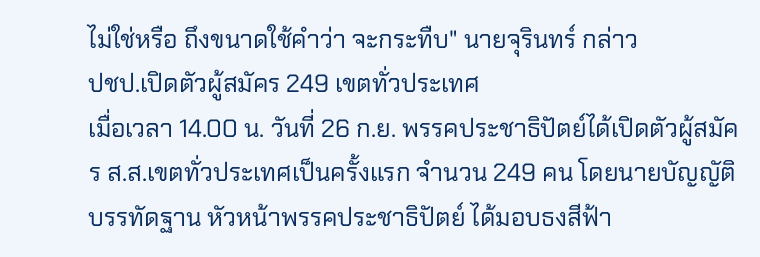ไม่ใช่หรือ ถึงขนาดใช้คำว่า จะกระทืบ" นายจุรินทร์ กล่าว
ปชป.เปิดตัวผู้สมัคร 249 เขตทั่วประเทศ
เมื่อเวลา 14.00 น. วันที่ 26 ก.ย. พรรคประชาธิปัตย์ได้เปิดตัวผู้สมัคร ส.ส.เขตทั่วประเทศเป็นครั้งแรก จำนวน 249 คน โดยนายบัญญัติ บรรทัดฐาน หัวหน้าพรรคประชาธิปัตย์ ได้มอบธงสีฟ้า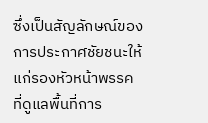ซึ่งเป็นสัญลักษณ์ของการประกาศชัยชนะให้แก่รองหัวหน้าพรรค ที่ดูแลพื้นที่การ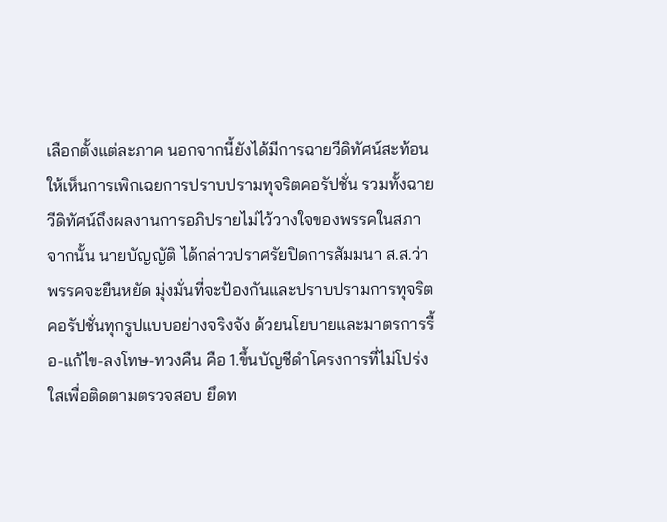เลือกตั้งแต่ละภาค นอกจากนี้ยังได้มีการฉายวีดิทัศน์สะท้อนให้เห็นการเพิกเฉยการปราบปรามทุจริตคอรัปชั่น รวมทั้งฉายวีดิทัศน์ถึงผลงานการอภิปรายไม่ไว้วางใจของพรรคในสภา
จากนั้น นายบัญญัติ ได้กล่าวปราศรัยปิดการสัมมนา ส.ส.ว่า พรรคจะยืนหยัด มุ่งมั่นที่จะป้องกันและปราบปรามการทุจริตคอรัปชั่นทุกรูปแบบอย่างจริงจัง ด้วยนโยบายและมาตรการรื้อ-แก้ไข-ลงโทษ-ทวงคืน คือ 1.ขึ้นบัญชีดำโครงการที่ไม่โปร่งใสเพื่อติดตามตรวจสอบ ยึดท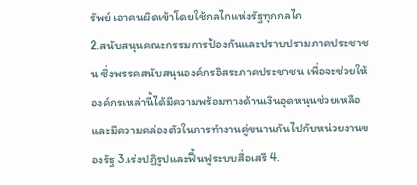รัพย์ เอาคนผิดเข้าโดยใช้กลไกแห่งรัฐทุกกลไก
2.สนับสนุนคณะกรรมการป้องกันและปราบปรามภาคประชาชน ซึ่งพรรคสนับสนุนองค์กรอิสระภาคประชาชน เพื่อจะช่วยให้องค์กรเหล่านี้ได้มีความพร้อมทางด้านเงินอุดหนุนช่วยเหลือ และมีความคล่องตัวในการทำงานคู่ขนานกันไปกับหน่วยงานของรัฐ 3.เร่งปฏิรูปและฟื้นฟูระบบสื่อเสรี 4.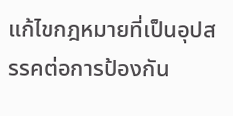แก้ไขกฎหมายที่เป็นอุปสรรคต่อการป้องกัน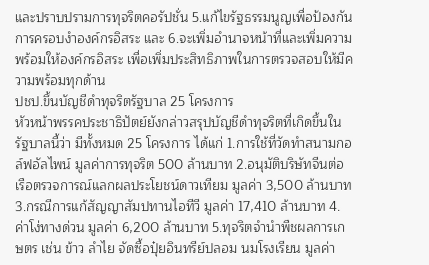และปราบปรามการทุจริตคอรัปชั่น 5.แก้ไขรัฐธรรมนูญเพื่อป้องกันการครอบงำองค์กรอิสระ และ 6.จะเพิ่มอำนาจหน้าที่และเพิ่มความพร้อมให้องค์กรอิสระ เพื่อเพิ่มประสิทธิภาพในการตรวจสอบให้มีความพร้อมทุกด้าน
ปชป.ขึ้นบัญชีดำทุจริตรัฐบาล 25 โครงการ
หัวหน้าพรรคประชาธิปัตย์ยังกล่าวสรุปบัญชีดำทุจริตที่เกิดขึ้นในรัฐบาลนี้ว่า มีทั้งหมด 25 โครงการ ได้แก่ 1.การใช้ที่วัดทำสนามกอล์ฟอัลไพน์ มูลค่าการทุจริต 500 ล้านบาท 2.อนุมัติบริษัทจีนต่อเรือตรวจการณ์แลกผลประโยชน์ดาวเทียม มูลค่า 3,500 ล้านบาท 3.กรณีการแก้สัญญาสัมปทานไอทีวี มูลค่า 17,410 ล้านบาท 4.ค่าโง่ทางด่วน มูลค่า 6,200 ล้านบาท 5.ทุจริตจำนำพืชผลการเกษตร เช่น ข้าว ลำไย จัดซื้อปุ๋ยอินทรีย์ปลอม นมโรงเรียน มูลค่า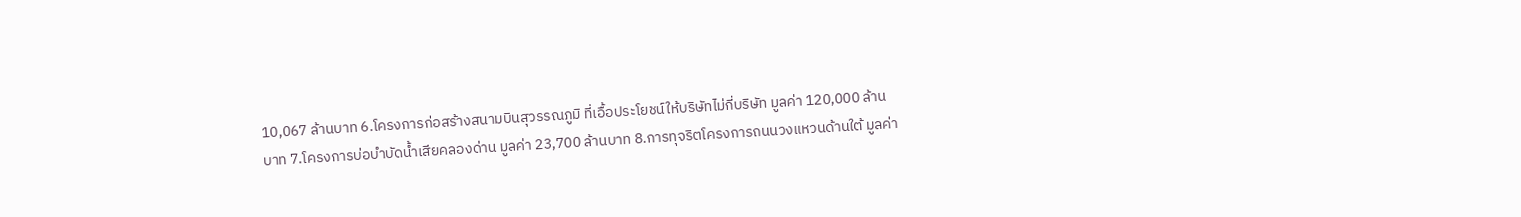10,067 ล้านบาท 6.โครงการก่อสร้างสนามบินสุวรรณภูมิ ที่เอื้อประโยชน์ให้บริษัทไม่กี่บริษัท มูลค่า 120,000 ล้านบาท 7.โครงการบ่อบำบัดน้ำเสียคลองด่าน มูลค่า 23,700 ล้านบาท 8.การทุจริตโครงการถนนวงแหวนด้านใต้ มูลค่า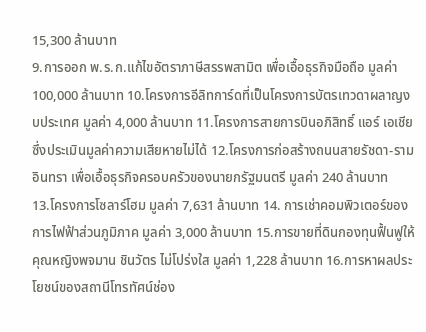15,300 ล้านบาท
9.การออก พ.ร.ก.แก้ไขอัตราภาษีสรรพสามิต เพื่อเอื้อธุรกิจมือถือ มูลค่า 100,000 ล้านบาท 10.โครงการอีลิทการ์ดที่เป็นโครงการบัตรเทวดาผลาญงบประเทศ มูลค่า 4,000 ล้านบาท 11.โครงการสายการบินอภิสิทธิ์ แอร์ เอเชีย ซึ่งประเมินมูลค่าความเสียหายไม่ได้ 12.โครงการก่อสร้างถนนสายรัชดา-รามอินทรา เพื่อเอื้อธุรกิจครอบครัวของนายกรัฐมนตรี มูลค่า 240 ล้านบาท
13.โครงการโซลาร์โฮม มูลค่า 7,631 ล้านบาท 14. การเช่าคอมพิวเตอร์ของการไฟฟ้าส่วนภูมิภาค มูลค่า 3,000 ล้านบาท 15.การขายที่ดินกองทุนฟื้นฟูให้คุณหญิงพจมาน ชินวัตร ไม่โปร่งใส มูลค่า 1,228 ล้านบาท 16.การหาผลประโยชน์ของสถานีโทรทัศน์ช่อง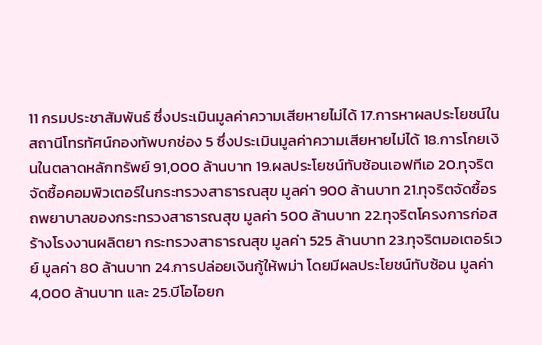11 กรมประชาสัมพันธ์ ซึ่งประเมินมูลค่าความเสียหายไม่ได้ 17.การหาผลประโยชน์ในสถานีโทรทัศน์กองทัพบกช่อง 5 ซึ่งประเมินมูลค่าความเสียหายไม่ได้ 18.การโกยเงินในตลาดหลักทรัพย์ 91,000 ล้านบาท 19.ผลประโยชน์ทับซ้อนเอฟทีเอ 20.ทุจริตจัดซื้อคอมพิวเตอร์ในกระทรวงสาธารณสุข มูลค่า 900 ล้านบาท 21.ทุจริตจัดซื้อรถพยาบาลของกระทรวงสาธารณสุข มูลค่า 500 ล้านบาท 22.ทุจริตโครงการก่อสร้างโรงงานผลิตยา กระทรวงสาธารณสุข มูลค่า 525 ล้านบาท 23.ทุจริตมอเตอร์เวย์ มูลค่า 80 ล้านบาท 24.การปล่อยเงินกู้ให้พม่า โดยมีผลประโยชน์ทับซ้อน มูลค่า 4,000 ล้านบาท และ 25.บีโอไอยก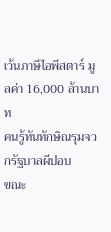เว้นภาษีไอพีสตาร์ มูลค่า 16,000 ล้านบาท
คนรู้ทันทักษิณรุมจวกรัฐบาลผีปอบ
ขณะ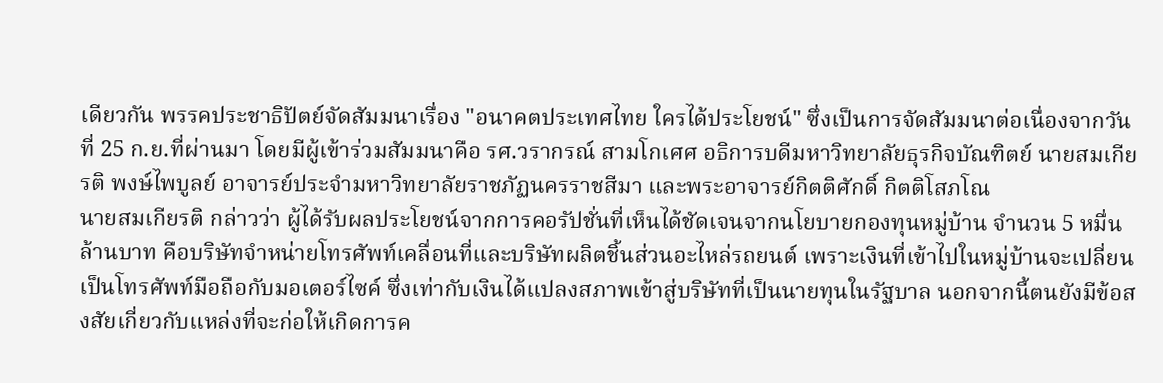เดียวกัน พรรคประชาธิปัตย์จัดสัมมนาเรื่อง "อนาคตประเทศไทย ใครได้ประโยชน์" ซึ่งเป็นการจัดสัมมนาต่อเนื่องจากวันที่ 25 ก.ย.ที่ผ่านมา โดยมีผู้เข้าร่วมสัมมนาคือ รศ.วรากรณ์ สามโกเศศ อธิการบดีมหาวิทยาลัยธุรกิจบัณฑิตย์ นายสมเกียรติ พงษ์ไพบูลย์ อาจารย์ประจำมหาวิทยาลัยราชภัฏนครราชสีมา และพระอาจารย์กิตติศักดิ์ กิตติโสภโณ
นายสมเกียรติ กล่าวว่า ผู้ได้รับผลประโยชน์จากการคอรัปชั่นที่เห็นได้ชัดเจนจากนโยบายกองทุนหมู่บ้าน จำนวน 5 หมื่นล้านบาท คือบริษัทจำหน่ายโทรศัพท์เคลื่อนที่และบริษัทผลิตชิ้นส่วนอะไหล่รถยนต์ เพราะเงินที่เข้าไปในหมู่บ้านจะเปลี่ยนเป็นโทรศัพท์มือถือกับมอเตอร์ไซค์ ซึ่งเท่ากับเงินได้แปลงสภาพเข้าสู่บริษัทที่เป็นนายทุนในรัฐบาล นอกจากนี้ตนยังมีข้อสงสัยเกี่ยวกับแหล่งที่จะก่อให้เกิดการค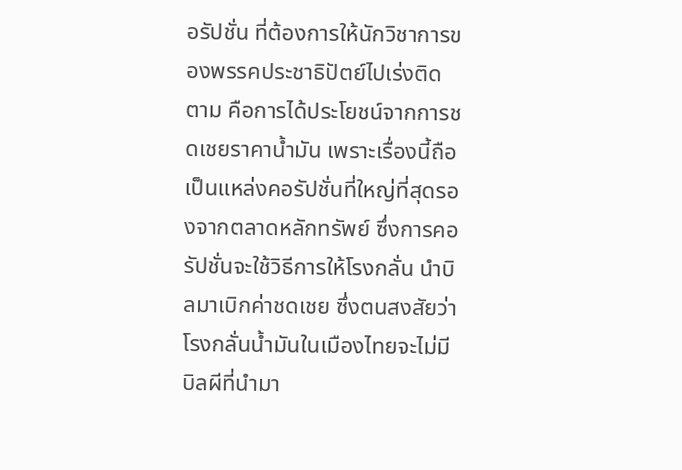อรัปชั่น ที่ต้องการให้นักวิชาการของพรรคประชาธิปัตย์ไปเร่งติดตาม คือการได้ประโยชน์จากการชดเชยราคาน้ำมัน เพราะเรื่องนี้ถือเป็นแหล่งคอรัปชั่นที่ใหญ่ที่สุดรองจากตลาดหลักทรัพย์ ซึ่งการคอรัปชั่นจะใช้วิธีการให้โรงกลั่น นำบิลมาเบิกค่าชดเชย ซึ่งตนสงสัยว่า โรงกลั่นน้ำมันในเมืองไทยจะไม่มีบิลผีที่นำมา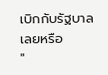เบิกกับรัฐบาลเลยหรือ
"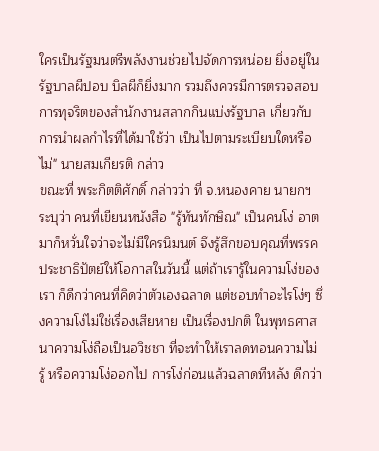ใครเป็นรัฐมนตรีพลังงานช่วยไปจัดการหน่อย ยิ่งอยู่ในรัฐบาลผีปอบ บิลผีก็ยิ่งมาก รวมถึงควรมีการตรวจสอบการทุจริตของสำนักงานสลากกินแบ่งรัฐบาล เกี่ยวกับการนำผลกำไรที่ได้มาใช้ว่า เป็นไปตามระเบียบใดหรือไม่" นายสมเกียรติ กล่าว
ขณะที่ พระกิตติศักดิ์ กล่าวว่า ที่ จ.หนองคาย นายกฯ ระบุว่า คนที่เขียนหนังสือ "รู้ทันทักษิณ" เป็นคนโง่ อาตมาก็หวั่นใจว่าจะไม่มีใครนิมนต์ จึงรู้สึกขอบคุณที่พรรคประชาธิปัตย์ให้โอกาสในวันนี้ แต่ถ้าเรารู้ในความโง่ของเรา ก็ดีกว่าคนที่คิดว่าตัวเองฉลาด แต่ชอบทำอะไรโง่ๆ ซึ่งความโง่ไม่ใช่เรื่องเสียหาย เป็นเรื่องปกติ ในพุทธศาสนาความโง่ถือเป็นอวิชชา ที่จะทำให้เราลดทอนความไม่รู้ หรือความโง่ออกไป การโง่ก่อนแล้วฉลาดทีหลัง ดีกว่า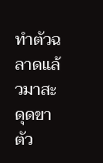ทำตัวฉลาดแล้วมาสะดุดขาตัว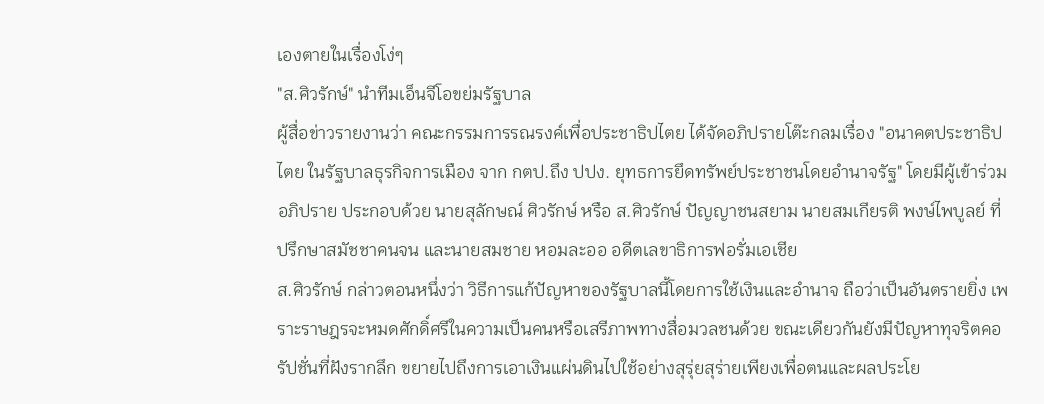เองตายในเรื่องโง่ๆ
"ส.ศิวรักษ์" นำทีมเอ็นจีโอขย่มรัฐบาล
ผู้สื่อข่าวรายงานว่า คณะกรรมการรณรงค์เพื่อประชาธิปไตย ได้จัดอภิปรายโต๊ะกลมเรื่อง "อนาคตประชาธิปไตย ในรัฐบาลธุรกิจการเมือง จาก กตป.ถึง ปปง. ยุทธการยึดทรัพย์ประชาชนโดยอำนาจรัฐ" โดยมีผู้เข้าร่วมอภิปราย ประกอบด้วย นายสุลักษณ์ ศิวรักษ์ หรือ ส.ศิวรักษ์ ปัญญาชนสยาม นายสมเกียรติ พงษ์ไพบูลย์ ที่ปรึกษาสมัชชาคนจน และนายสมชาย หอมละออ อดีตเลขาธิการฟอรั่มเอเชีย
ส.ศิวรักษ์ กล่าวตอนหนึ่งว่า วิธีการแก้ปัญหาของรัฐบาลนี้โดยการใช้เงินและอำนาจ ถือว่าเป็นอันตรายยิ่ง เพราะราษฎรจะหมดศักดิ์ศรีในความเป็นคนหรือเสรีภาพทางสื่อมวลชนด้วย ขณะเดียวกันยังมีปัญหาทุจริตคอรัปชั่นที่ฝังรากลึก ขยายไปถึงการเอาเงินแผ่นดินไปใช้อย่างสุรุ่ยสุร่ายเพียงเพื่อตนและผลประโย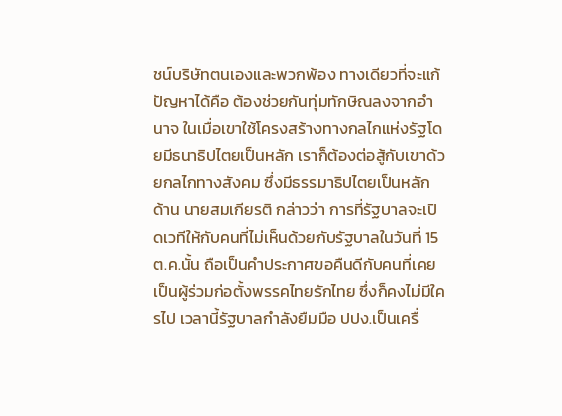ชน์บริษัทตนเองและพวกพ้อง ทางเดียวที่จะแก้ปัญหาได้คือ ต้องช่วยกันทุ่มทักษิณลงจากอำนาจ ในเมื่อเขาใช้โครงสร้างทางกลไกแห่งรัฐโดยมีธนาธิปไตยเป็นหลัก เราก็ต้องต่อสู้กับเขาด้วยกลไกทางสังคม ซึ่งมีธรรมาธิปไตยเป็นหลัก
ด้าน นายสมเกียรติ กล่าวว่า การที่รัฐบาลจะเปิดเวทีให้กับคนที่ไม่เห็นด้วยกับรัฐบาลในวันที่ 15 ต.ค.นั้น ถือเป็นคำประกาศขอคืนดีกับคนที่เคยเป็นผู้ร่วมก่อตั้งพรรคไทยรักไทย ซึ่งก็คงไม่มีใครไป เวลานี้รัฐบาลกำลังยืมมือ ปปง.เป็นเครื่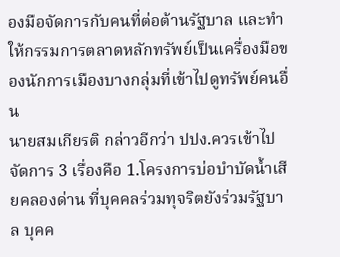องมือจัดการกับคนที่ต่อต้านรัฐบาล และทำให้กรรมการตลาดหลักทรัพย์เป็นเครื่องมือของนักการเมืองบางกลุ่มที่เข้าไปดูทรัพย์คนอื่น
นายสมเกียรติ กล่าวอีกว่า ปปง.ควรเข้าไปจัดการ 3 เรื่องคือ 1.โครงการบ่อบำบัดน้ำเสียคลองด่าน ที่บุคคลร่วมทุจริตยังร่วมรัฐบาล บุคค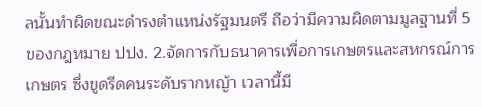ลนั้นทำผิดขณะดำรงตำแหน่งรัฐมนตรี ถือว่ามีความผิดตามมูลฐานที่ 5 ของกฎหมาย ปปง. 2.จัดการกับธนาคารเพื่อการเกษตรและสหกรณ์การเกษตร ซึ่งขูดรีดคนระดับรากหญ้า เวลานี้มี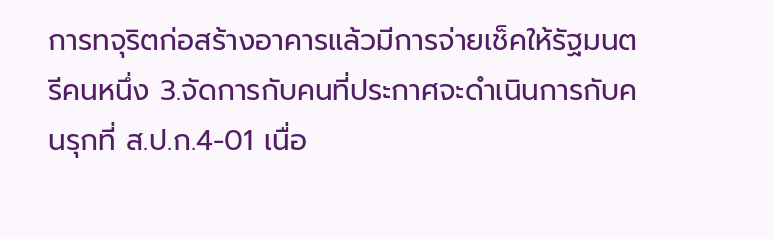การทจุริตก่อสร้างอาคารแล้วมีการจ่ายเช็คให้รัฐมนตรีคนหนึ่ง 3.จัดการกับคนที่ประกาศจะดำเนินการกับคนรุกที่ ส.ป.ก.4-01 เนื่อ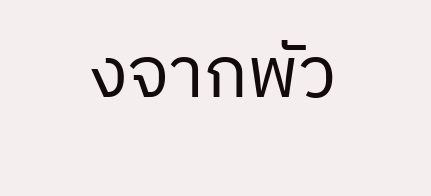งจากพัว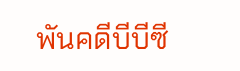พันคดีบีบีซี